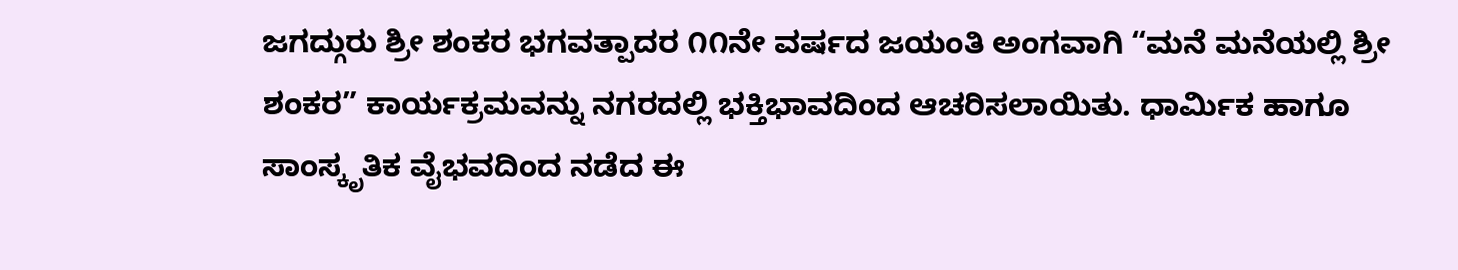ಜಗದ್ಗುರು ಶ್ರೀ ಶಂಕರ ಭಗವತ್ಪಾದರ ೧೧ನೇ ವರ್ಷದ ಜಯಂತಿ ಅಂಗವಾಗಿ “ಮನೆ ಮನೆಯಲ್ಲಿ ಶ್ರೀ ಶಂಕರ” ಕಾರ್ಯಕ್ರಮವನ್ನು ನಗರದಲ್ಲಿ ಭಕ್ತಿಭಾವದಿಂದ ಆಚರಿಸಲಾಯಿತು. ಧಾರ್ಮಿಕ ಹಾಗೂ ಸಾಂಸ್ಕೃತಿಕ ವೈಭವದಿಂದ ನಡೆದ ಈ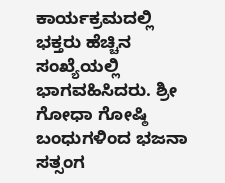ಕಾರ್ಯಕ್ರಮದಲ್ಲಿ ಭಕ್ತರು ಹೆಚ್ಚಿನ ಸಂಖ್ಯೆಯಲ್ಲಿ ಭಾಗವಹಿಸಿದರು. ಶ್ರೀ ಗೋಧಾ ಗೋಷ್ಠಿ ಬಂಧುಗಳಿಂದ ಭಜನಾ ಸತ್ಸಂಗ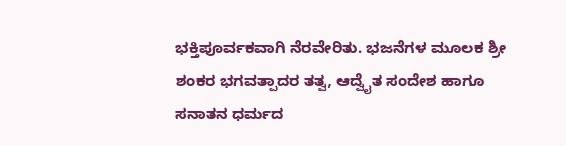ಭಕ್ತಿಪೂರ್ವಕವಾಗಿ ನೆರವೇರಿತು. ಭಜನೆಗಳ ಮೂಲಕ ಶ್ರೀ ಶಂಕರ ಭಗವತ್ಪಾದರ ತತ್ವ, ಆದ್ವೈತ ಸಂದೇಶ ಹಾಗೂ ಸನಾತನ ಧರ್ಮದ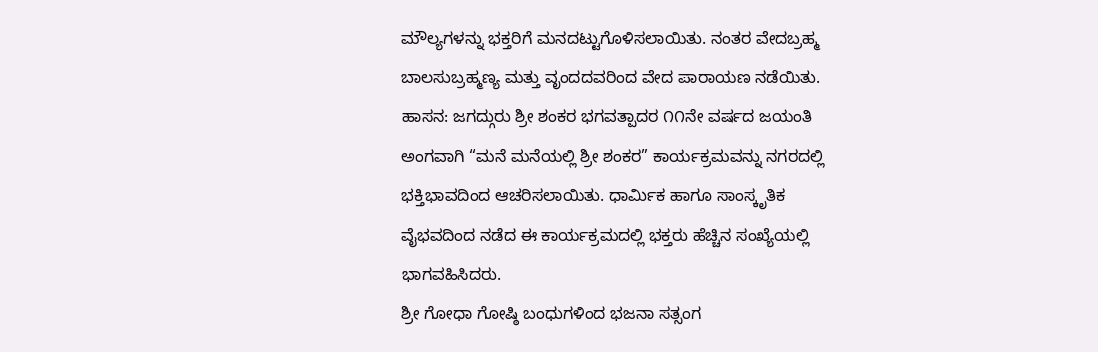ಮೌಲ್ಯಗಳನ್ನು ಭಕ್ತರಿಗೆ ಮನದಟ್ಟುಗೊಳಿಸಲಾಯಿತು. ನಂತರ ವೇದಬ್ರಹ್ಮ ಬಾಲಸುಬ್ರಹ್ಮಣ್ಯ ಮತ್ತು ವೃಂದದವರಿಂದ ವೇದ ಪಾರಾಯಣ ನಡೆಯಿತು.
ಹಾಸನ: ಜಗದ್ಗುರು ಶ್ರೀ ಶಂಕರ ಭಗವತ್ಪಾದರ ೧೧ನೇ ವರ್ಷದ ಜಯಂತಿ ಅಂಗವಾಗಿ “ಮನೆ ಮನೆಯಲ್ಲಿ ಶ್ರೀ ಶಂಕರ” ಕಾರ್ಯಕ್ರಮವನ್ನು ನಗರದಲ್ಲಿ ಭಕ್ತಿಭಾವದಿಂದ ಆಚರಿಸಲಾಯಿತು. ಧಾರ್ಮಿಕ ಹಾಗೂ ಸಾಂಸ್ಕೃತಿಕ ವೈಭವದಿಂದ ನಡೆದ ಈ ಕಾರ್ಯಕ್ರಮದಲ್ಲಿ ಭಕ್ತರು ಹೆಚ್ಚಿನ ಸಂಖ್ಯೆಯಲ್ಲಿ ಭಾಗವಹಿಸಿದರು.
ಶ್ರೀ ಗೋಧಾ ಗೋಷ್ಠಿ ಬಂಧುಗಳಿಂದ ಭಜನಾ ಸತ್ಸಂಗ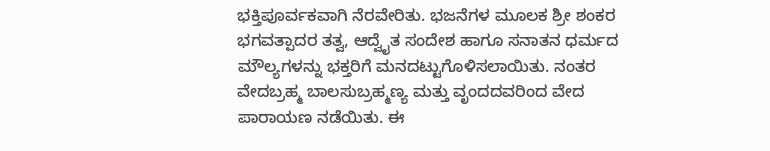ಭಕ್ತಿಪೂರ್ವಕವಾಗಿ ನೆರವೇರಿತು. ಭಜನೆಗಳ ಮೂಲಕ ಶ್ರೀ ಶಂಕರ ಭಗವತ್ಪಾದರ ತತ್ವ, ಆದ್ವೈತ ಸಂದೇಶ ಹಾಗೂ ಸನಾತನ ಧರ್ಮದ ಮೌಲ್ಯಗಳನ್ನು ಭಕ್ತರಿಗೆ ಮನದಟ್ಟುಗೊಳಿಸಲಾಯಿತು. ನಂತರ ವೇದಬ್ರಹ್ಮ ಬಾಲಸುಬ್ರಹ್ಮಣ್ಯ ಮತ್ತು ವೃಂದದವರಿಂದ ವೇದ ಪಾರಾಯಣ ನಡೆಯಿತು. ಈ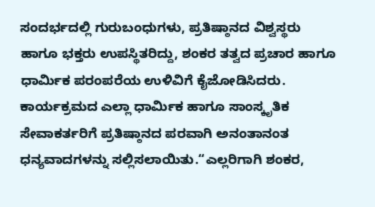ಸಂದರ್ಭದಲ್ಲಿ ಗುರುಬಂಧುಗಳು, ಪ್ರತಿಷ್ಠಾನದ ವಿಶ್ವಸ್ಥರು ಹಾಗೂ ಭಕ್ತರು ಉಪಸ್ಥಿತರಿದ್ದು, ಶಂಕರ ತತ್ವದ ಪ್ರಚಾರ ಹಾಗೂ ಧಾರ್ಮಿಕ ಪರಂಪರೆಯ ಉಳಿವಿಗೆ ಕೈಜೋಡಿಸಿದರು. ಕಾರ್ಯಕ್ರಮದ ಎಲ್ಲಾ ಧಾರ್ಮಿಕ ಹಾಗೂ ಸಾಂಸ್ಕೃತಿಕ ಸೇವಾಕರ್ತರಿಗೆ ಪ್ರತಿಷ್ಠಾನದ ಪರವಾಗಿ ಅನಂತಾನಂತ ಧನ್ಯವಾದಗಳನ್ನು ಸಲ್ಲಿಸಲಾಯಿತು.“ಎಲ್ಲರಿಗಾಗಿ ಶಂಕರ,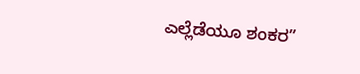ಎಲ್ಲೆಡೆಯೂ ಶಂಕರ”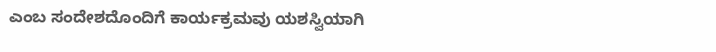ಎಂಬ ಸಂದೇಶದೊಂದಿಗೆ ಕಾರ್ಯಕ್ರಮವು ಯಶಸ್ವಿಯಾಗಿ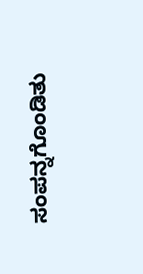ಸಂಪನ್ನಗೊಂಡಿತು